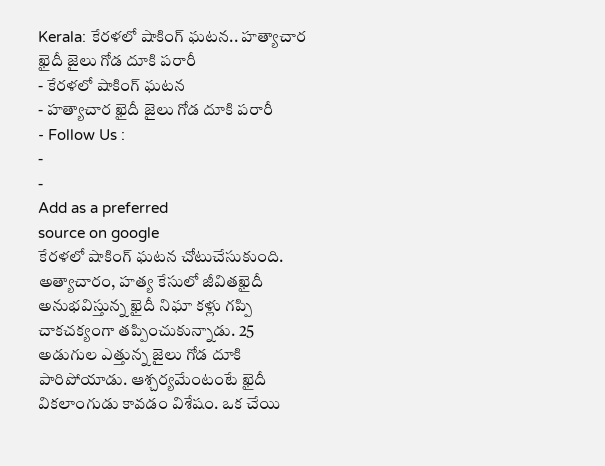Kerala: కేరళలో షాకింగ్ ఘటన.. హత్యాచార ఖైదీ జైలు గోడ దూకి పరారీ
- కేరళలో షాకింగ్ ఘటన
- హత్యాచార ఖైదీ జైలు గోడ దూకి పరారీ
- Follow Us :
-
-
Add as a preferred
source on google
కేరళలో షాకింగ్ ఘటన చోటుచేసుకుంది. అత్యాచారం, హత్య కేసులో జీవితఖైదీ అనుభవిస్తున్న ఖైదీ నిఘా కళ్లు గప్పి చాకచక్యంగా తప్పించుకున్నాడు. 25 అడుగుల ఎత్తున్న జైలు గోడ దూకి పారిపోయాడు. ఆశ్చర్యమేంటంటే ఖైదీ వికలాంగుడు కావడం విశేషం. ఒక చేయి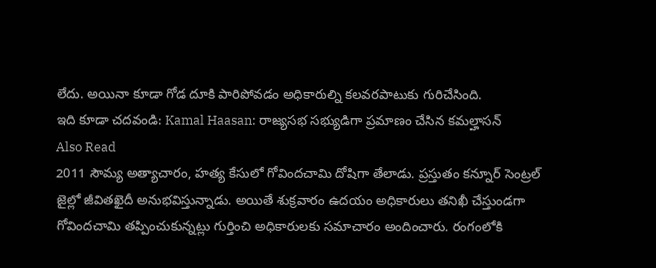లేదు. అయినా కూడా గోడ దూకి పారిపోవడం అధికారుల్ని కలవరపాటుకు గురిచేసింది.
ఇది కూడా చదవండి: Kamal Haasan: రాజ్యసభ సభ్యుడిగా ప్రమాణం చేసిన కమల్హాసన్
Also Read
2011 సౌమ్య అత్యాచారం, హత్య కేసులో గోవిందచామి దోషిగా తేలాడు. ప్రస్తుతం కన్నూర్ సెంట్రల్ జైల్లో జీవితఖైదీ అనుభవిస్తున్నాడు. అయితే శుక్రవారం ఉదయం అధికారులు తనిఖీ చేస్తుండగా గోవిందచామి తప్పించుకున్నట్లు గుర్తించి అధికారులకు సమాచారం అందించారు. రంగంలోకి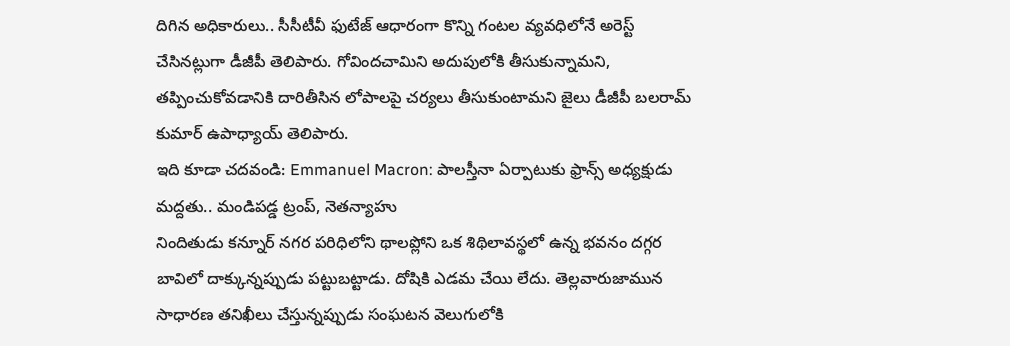దిగిన అధికారులు.. సీసీటీవీ ఫుటేజ్ ఆధారంగా కొన్ని గంటల వ్యవధిలోనే అరెస్ట్ చేసినట్లుగా డీజీపీ తెలిపారు. గోవిందచామిని అదుపులోకి తీసుకున్నామని, తప్పించుకోవడానికి దారితీసిన లోపాలపై చర్యలు తీసుకుంటామని జైలు డీజీపీ బలరామ్ కుమార్ ఉపాధ్యాయ్ తెలిపారు.
ఇది కూడా చదవండి: Emmanuel Macron: పాలస్తీనా ఏర్పాటుకు ఫ్రాన్స్ అధ్యక్షుడు మద్దతు.. మండిపడ్డ ట్రంప్, నెతన్యాహు
నిందితుడు కన్నూర్ నగర పరిధిలోని థాలప్లోని ఒక శిథిలావస్థలో ఉన్న భవనం దగ్గర బావిలో దాక్కున్నప్పుడు పట్టుబట్టాడు. దోషికి ఎడమ చేయి లేదు. తెల్లవారుజామున సాధారణ తనిఖీలు చేస్తున్నప్పుడు సంఘటన వెలుగులోకి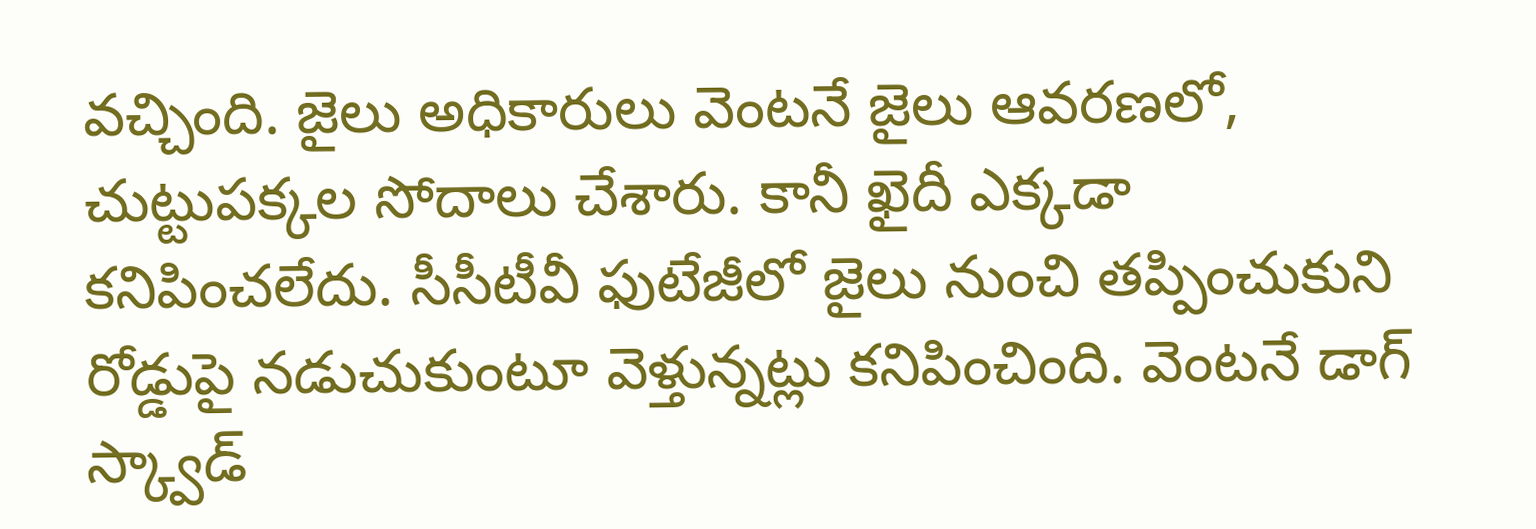వచ్చింది. జైలు అధికారులు వెంటనే జైలు ఆవరణలో, చుట్టుపక్కల సోదాలు చేశారు. కానీ ఖైదీ ఎక్కడా కనిపించలేదు. సీసీటీవీ ఫుటేజీలో జైలు నుంచి తప్పించుకుని రోడ్డుపై నడుచుకుంటూ వెళ్తున్నట్లు కనిపించింది. వెంటనే డాగ్ స్క్వాడ్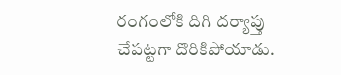రంగంలోకి దిగి దర్యాప్తు చేపట్టగా దొరికిపోయాడు.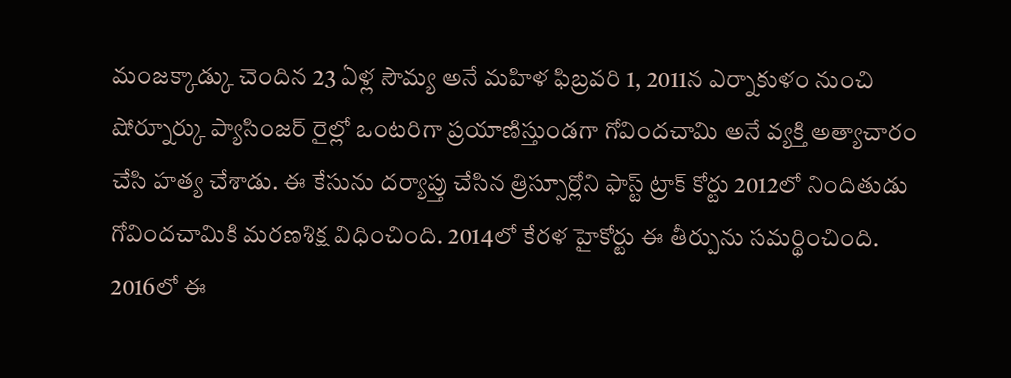మంజక్కాడ్కు చెందిన 23 ఏళ్ల సౌమ్య అనే మహిళ ఫిబ్రవరి 1, 2011న ఎర్నాకుళం నుంచి షోర్నూర్కు ప్యాసింజర్ రైల్లో ఒంటరిగా ప్రయాణిస్తుండగా గోవిందచామి అనే వ్యక్తి అత్యాచారం చేసి హత్య చేశాడు. ఈ కేసును దర్యాప్తు చేసిన త్రిస్సూర్లోని ఫాస్ట్ ట్రాక్ కోర్టు 2012లో నిందితుడు గోవిందచామికి మరణశిక్ష విధించింది. 2014లో కేరళ హైకోర్టు ఈ తీర్పును సమర్థించింది. 2016లో ఈ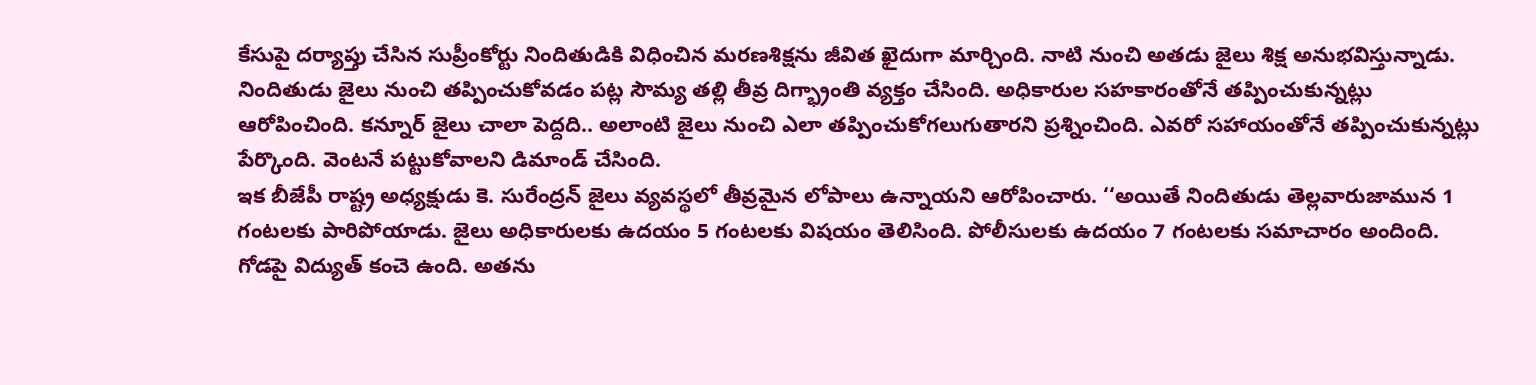కేసుపై దర్యాప్తు చేసిన సుప్రీంకోర్టు నిందితుడికి విధించిన మరణశిక్షను జీవిత ఖైదుగా మార్చింది. నాటి నుంచి అతడు జైలు శిక్ష అనుభవిస్తున్నాడు.
నిందితుడు జైలు నుంచి తప్పించుకోవడం పట్ల సౌమ్య తల్లి తీవ్ర దిగ్భ్రాంతి వ్యక్తం చేసింది. అధికారుల సహకారంతోనే తప్పించుకున్నట్లు ఆరోపించింది. కన్నూర్ జైలు చాలా పెద్దది.. అలాంటి జైలు నుంచి ఎలా తప్పించుకోగలుగుతారని ప్రశ్నించింది. ఎవరో సహాయంతోనే తప్పించుకున్నట్లు పేర్కొంది. వెంటనే పట్టుకోవాలని డిమాండ్ చేసింది.
ఇక బీజేపీ రాష్ట్ర అధ్యక్షుడు కె. సురేంద్రన్ జైలు వ్యవస్థలో తీవ్రమైన లోపాలు ఉన్నాయని ఆరోపించారు. ‘‘అయితే నిందితుడు తెల్లవారుజామున 1 గంటలకు పారిపోయాడు. జైలు అధికారులకు ఉదయం 5 గంటలకు విషయం తెలిసింది. పోలీసులకు ఉదయం 7 గంటలకు సమాచారం అందింది. గోడపై విద్యుత్ కంచె ఉంది. అతను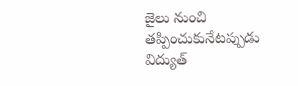జైలు నుంచి తప్పించుకునేటప్పుడు విద్యుత్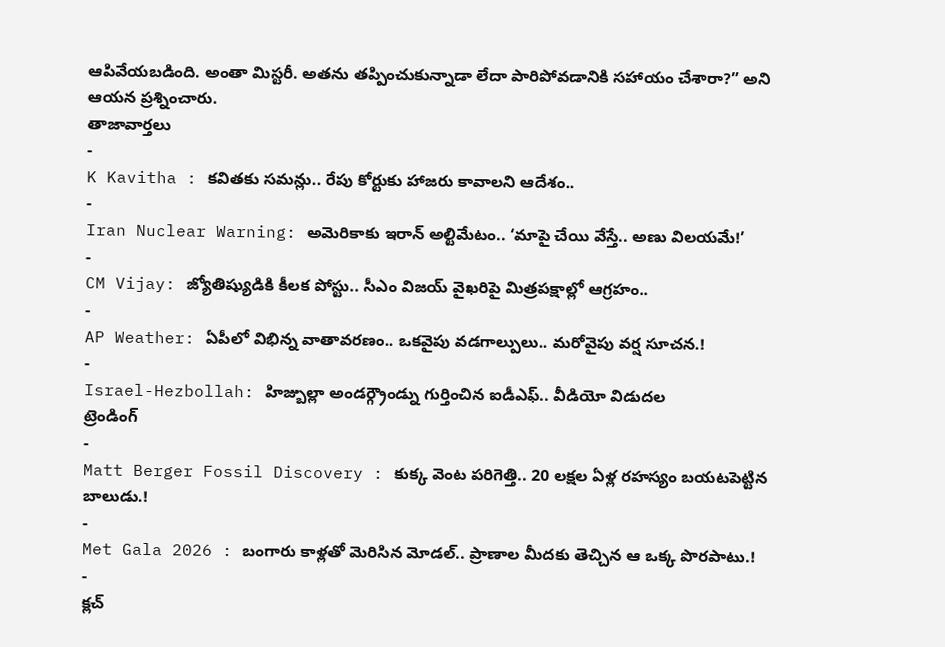ఆపివేయబడింది. అంతా మిస్టరీ. అతను తప్పించుకున్నాడా లేదా పారిపోవడానికి సహాయం చేశారా?” అని ఆయన ప్రశ్నించారు.
తాజావార్తలు
-
K Kavitha : కవితకు సమన్లు.. రేపు కోర్టుకు హాజరు కావాలని ఆదేశం..
-
Iran Nuclear Warning: అమెరికాకు ఇరాన్ అల్టిమేటం.. ‘మాపై చేయి వేస్తే.. అణు విలయమే!’
-
CM Vijay: జ్యోతిష్యుడికి కీలక పోస్టు.. సీఎం విజయ్ వైఖరిపై మిత్రపక్షాల్లో ఆగ్రహం..
-
AP Weather: ఏపీలో విభిన్న వాతావరణం.. ఒకవైపు వడగాల్పులు.. మరోవైపు వర్ష సూచన.!
-
Israel-Hezbollah: హిజ్బుల్లా అండర్గ్రౌండ్ను గుర్తించిన ఐడీఎఫ్.. వీడియో విడుదల
ట్రెండింగ్
-
Matt Berger Fossil Discovery : కుక్క వెంట పరిగెత్తి.. 20 లక్షల ఏళ్ల రహస్యం బయటపెట్టిన బాలుడు.!
-
Met Gala 2026 : బంగారు కాళ్లతో మెరిసిన మోడల్.. ప్రాణాల మీదకు తెచ్చిన ఆ ఒక్క పొరపాటు.!
-
క్లచ్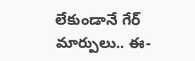లేకుండానే గేర్ మార్పులు.. ఈ-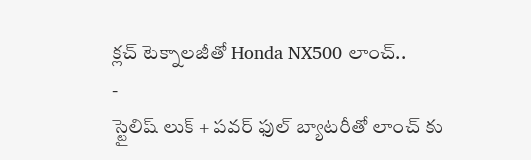క్లచ్ టెక్నాలజీతో Honda NX500 లాంచ్..
-
స్టైలిష్ లుక్ + పవర్ ఫుల్ బ్యాటరీతో లాంచ్ కు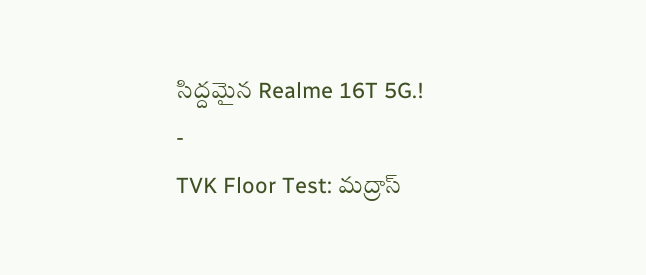సిద్దమైన Realme 16T 5G.!
-
TVK Floor Test: మద్రాస్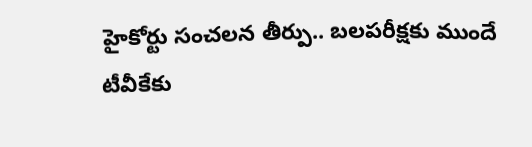హైకోర్టు సంచలన తీర్పు.. బలపరీక్షకు ముందే టీవీకేకు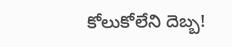కోలుకోలేని దెబ్బ!